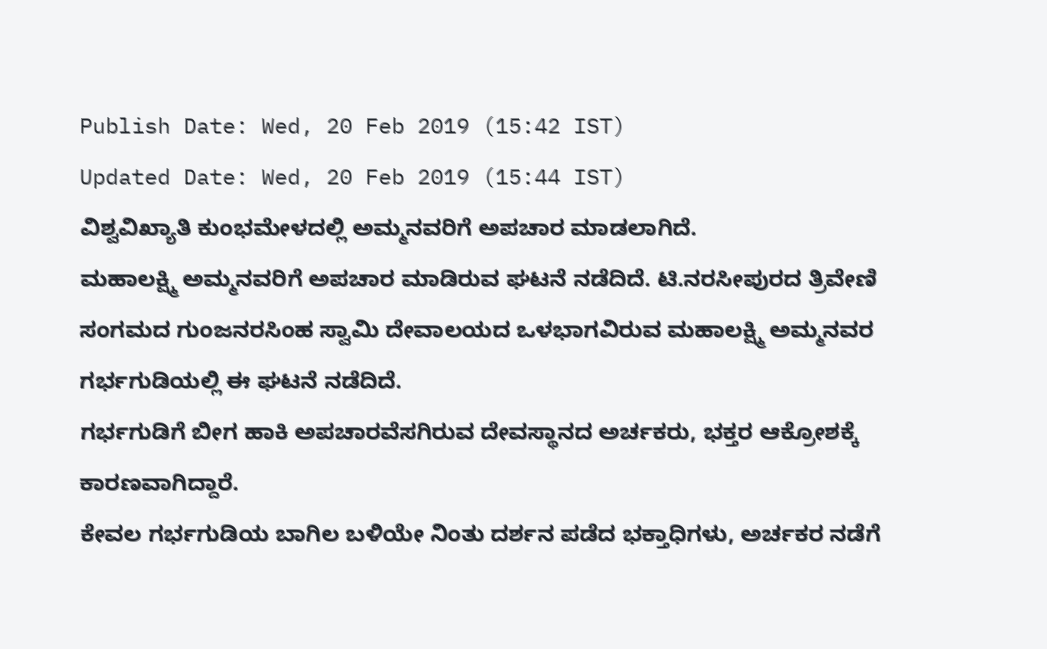Publish Date: Wed, 20 Feb 2019 (15:42 IST)
Updated Date: Wed, 20 Feb 2019 (15:44 IST)
ವಿಶ್ವವಿಖ್ಯಾತಿ ಕುಂಭಮೇಳದಲ್ಲಿ ಅಮ್ಮನವರಿಗೆ ಅಪಚಾರ ಮಾಡಲಾಗಿದೆ.
ಮಹಾಲಕ್ಷ್ಮಿ ಅಮ್ಮನವರಿಗೆ ಅಪಚಾರ ಮಾಡಿರುವ ಘಟನೆ ನಡೆದಿದೆ. ಟಿ.ನರಸೀಪುರದ ತ್ರಿವೇಣಿ ಸಂಗಮದ ಗುಂಜನರಸಿಂಹ ಸ್ವಾಮಿ ದೇವಾಲಯದ ಒಳಭಾಗವಿರುವ ಮಹಾಲಕ್ಷ್ಮಿ ಅಮ್ಮನವರ ಗರ್ಭಗುಡಿಯಲ್ಲಿ ಈ ಘಟನೆ ನಡೆದಿದೆ.
ಗರ್ಭಗುಡಿಗೆ ಬೀಗ ಹಾಕಿ ಅಪಚಾರವೆಸಗಿರುವ ದೇವಸ್ಥಾನದ ಅರ್ಚಕರು, ಭಕ್ತರ ಆಕ್ರೋಶಕ್ಕೆ ಕಾರಣವಾಗಿದ್ದಾರೆ.
ಕೇವಲ ಗರ್ಭಗುಡಿಯ ಬಾಗಿಲ ಬಳಿಯೇ ನಿಂತು ದರ್ಶನ ಪಡೆದ ಭಕ್ತಾಧಿಗಳು, ಅರ್ಚಕರ ನಡೆಗೆ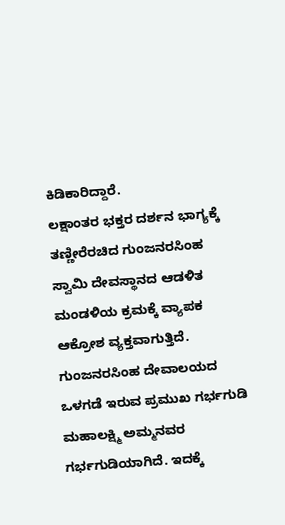ಕಿಡಿಕಾರಿದ್ದಾರೆ.
ಲಕ್ಷಾಂತರ ಭಕ್ತರ ದರ್ಶನ ಭಾಗ್ಯಕ್ಕೆ ತಣ್ಣೀರೆರಚಿದ ಗುಂಜನರಸಿಂಹ ಸ್ವಾಮಿ ದೇವಸ್ಥಾನದ ಆಡಳಿತ ಮಂಡಳಿಯ ಕ್ರಮಕ್ಕೆ ವ್ಯಾಪಕ ಆಕ್ರೋಶ ವ್ಯಕ್ತವಾಗುತ್ತಿದೆ.
ಗುಂಜನರಸಿಂಹ ದೇವಾಲಯದ ಒಳಗಡೆ ಇರುವ ಪ್ರಮುಖ ಗರ್ಭಗುಡಿ ಮಹಾಲಕ್ಷ್ಮಿ ಅಮ್ಮನವರ ಗರ್ಭಗುಡಿಯಾಗಿದೆ. ಇದಕ್ಕೆ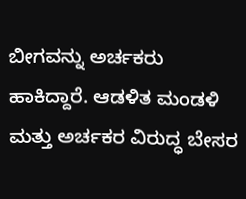ಬೀಗವನ್ನು ಅರ್ಚಕರು ಹಾಕಿದ್ದಾರೆ. ಆಡಳಿತ ಮಂಡಳಿ ಮತ್ತು ಅರ್ಚಕರ ವಿರುದ್ಧ ಬೇಸರ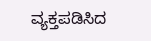ವ್ಯಕ್ತಪಡಿಸಿದ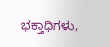ಭಕ್ತಾಧಿಗಳು,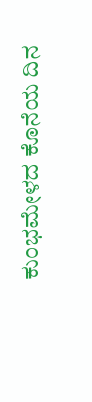ಕುಂಭಮೇಳದ ಕೊನೆಯ ದಿನ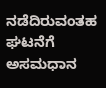ನಡೆದಿರುವಂತಹ ಘಟನೆಗೆ ಅಸಮಧಾನ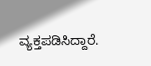ವ್ಯಕ್ತಪಡಿಸಿದ್ದಾರೆ.